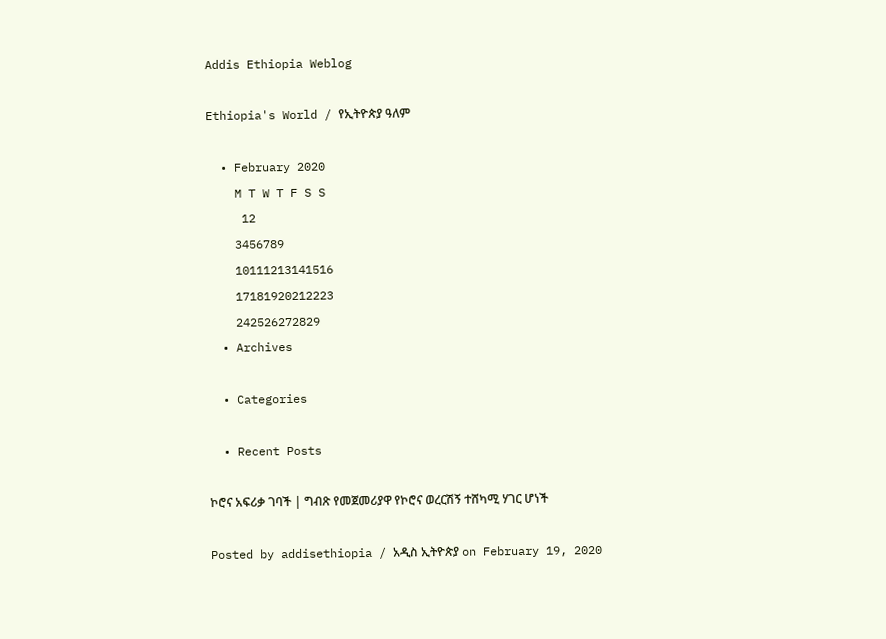Addis Ethiopia Weblog

Ethiopia's World / የኢትዮጵያ ዓለም

  • February 2020
    M T W T F S S
     12
    3456789
    10111213141516
    17181920212223
    242526272829
  • Archives

  • Categories

  • Recent Posts

ኮሮና አፍሪቃ ገባች | ግብጽ የመጀመሪያዋ የኮሮና ወረርሽኝ ተሸካሚ ሃገር ሆነች

Posted by addisethiopia / አዲስ ኢትዮጵያ on February 19, 2020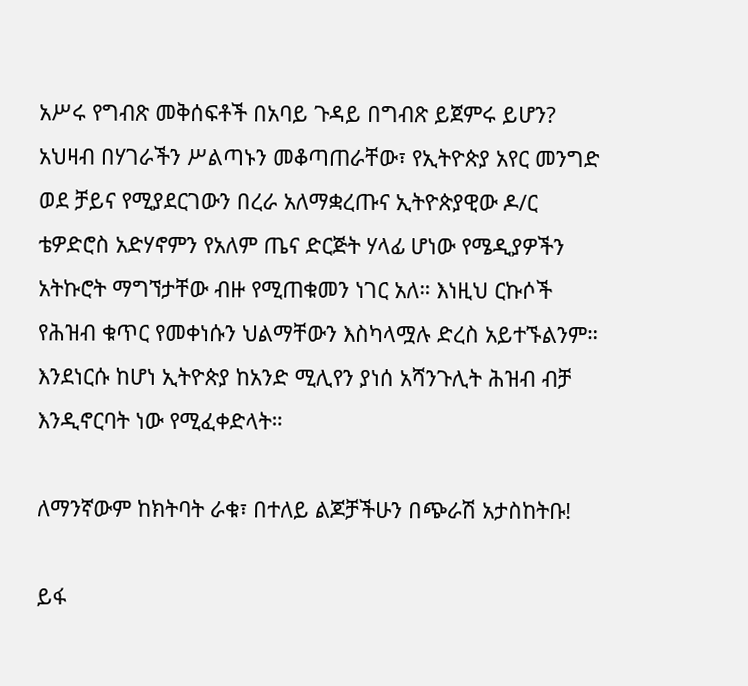አሥሩ የግብጽ መቅሰፍቶች በአባይ ጉዳይ በግብጽ ይጀምሩ ይሆን? አህዛብ በሃገራችን ሥልጣኑን መቆጣጠራቸው፣ የኢትዮጵያ አየር መንግድ ወደ ቻይና የሚያደርገውን በረራ አለማቋረጡና ኢትዮጵያዊው ዶ/ር ቴዎድሮስ አድሃኖምን የአለም ጤና ድርጅት ሃላፊ ሆነው የሜዲያዎችን አትኩሮት ማግኘታቸው ብዙ የሚጠቁመን ነገር አለ። እነዚህ ርኩሶች የሕዝብ ቁጥር የመቀነሱን ህልማቸውን እስካላሟሉ ድረስ አይተኙልንም። እንደነርሱ ከሆነ ኢትዮጵያ ከአንድ ሚሊየን ያነሰ አሻንጉሊት ሕዝብ ብቻ እንዲኖርባት ነው የሚፈቀድላት።

ለማንኛውም ከክትባት ራቁ፣ በተለይ ልጆቻችሁን በጭራሽ አታስከትቡ!

ይፋ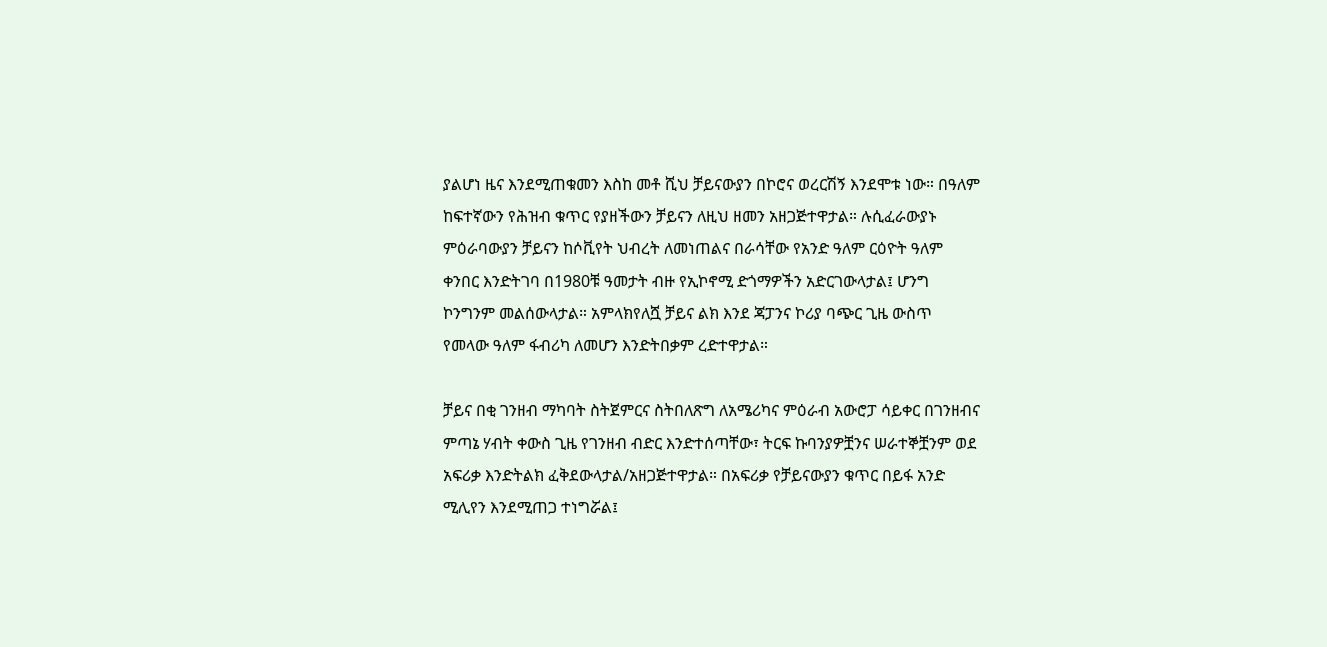ያልሆነ ዜና እንደሚጠቁመን እስከ መቶ ሺህ ቻይናውያን በኮሮና ወረርሽኝ እንደሞቱ ነው። በዓለም ከፍተኛውን የሕዝብ ቁጥር የያዘችውን ቻይናን ለዚህ ዘመን አዘጋጅተዋታል። ሉሲፈራውያኑ ምዕራባውያን ቻይናን ከሶቪየት ህብረት ለመነጠልና በራሳቸው የአንድ ዓለም ርዕዮት ዓለም ቀንበር እንድትገባ በ1980ቹ ዓመታት ብዙ የኢኮኖሚ ድጎማዎችን አድርገውላታል፤ ሆንግ ኮንግንም መልሰውላታል። አምላክየለሿ ቻይና ልክ እንደ ጃፓንና ኮሪያ ባጭር ጊዜ ውስጥ የመላው ዓለም ፋብሪካ ለመሆን እንድትበቃም ረድተዋታል።

ቻይና በቂ ገንዘብ ማካባት ስትጀምርና ስትበለጽግ ለአሜሪካና ምዕራብ አውሮፓ ሳይቀር በገንዘብና ምጣኔ ሃብት ቀውስ ጊዜ የገንዘብ ብድር እንድተሰጣቸው፣ ትርፍ ኩባንያዎቿንና ሠራተኞቿንም ወደ አፍሪቃ እንድትልክ ፈቅደውላታል/አዘጋጅተዋታል። በአፍሪቃ የቻይናውያን ቁጥር በይፋ አንድ ሚሊየን እንደሚጠጋ ተነግሯል፤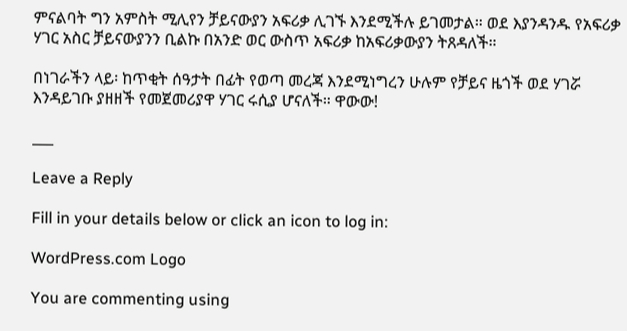ምናልባት ግን አምስት ሚሊየን ቻይናውያን አፍሪቃ ሊገኙ እንደሚችሉ ይገመታል። ወደ እያንዳንዱ የአፍሪቃ ሃገር አስር ቻይናውያንን ቢልኩ በአንድ ወር ውስጥ አፍሪቃ ከአፍሪቃውያን ትጸዳለች።

በነገራችን ላይ፡ ከጥቂት ሰዓታት በፊት የወጣ መረጃ እንደሚነግረን ሁሉም የቻይና ዜጎች ወደ ሃገሯ እንዳይገቡ ያዘዘች የመጀመሪያዋ ሃገር ሩሲያ ሆናለች። ዋውው!

___

Leave a Reply

Fill in your details below or click an icon to log in:

WordPress.com Logo

You are commenting using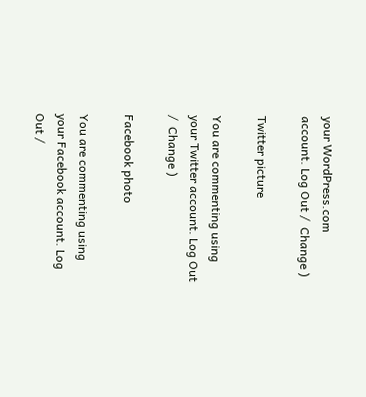your WordPress.com account. Log Out /  Change )

Twitter picture

You are commenting using your Twitter account. Log Out /  Change )

Facebook photo

You are commenting using your Facebook account. Log Out /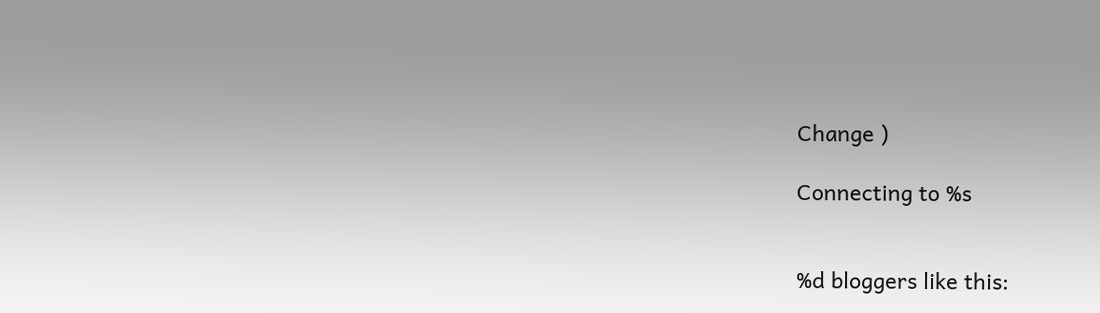Change )

Connecting to %s


%d bloggers like this: